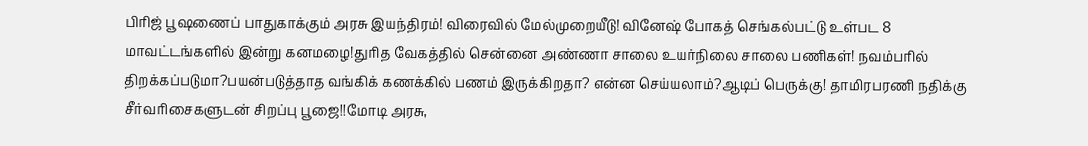பிரிஜ் பூஷணைப் பாதுகாக்கும் அரசு இயந்திரம்! விரைவில் மேல்முறையீடு! வினேஷ் போகத் செங்கல்பட்டு உள்பட 8 மாவட்டங்களில் இன்று கனமழை!துரித வேகத்தில் சென்னை அண்ணா சாலை உயர்நிலை சாலை பணிகள்! நவம்பரில் திறக்கப்படுமா?பயன்படுத்தாத வங்கிக் கணக்கில் பணம் இருக்கிறதா? என்ன செய்யலாம்?ஆடிப் பெருக்கு! தாமிரபரணி நதிக்கு சீர்வரிசைகளுடன் சிறப்பு பூஜை!!மோடி அரசு,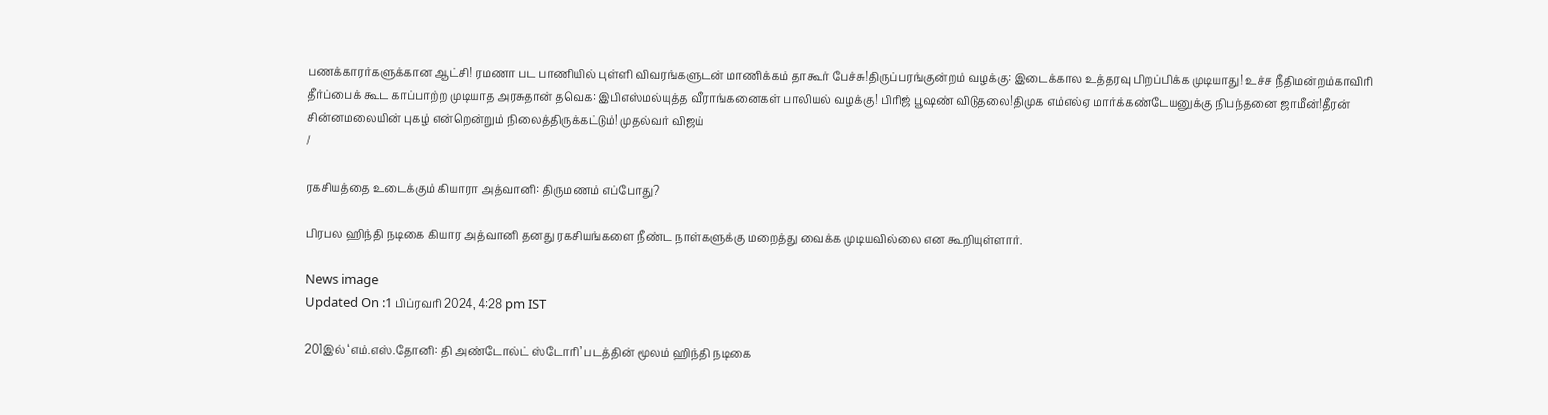பணக்காரர்களுக்கான ஆட்சி! ரமணா பட பாணியில் புள்ளி விவரங்களுடன் மாணிக்கம் தாகூர் பேச்சு!திருப்பரங்குன்றம் வழக்கு: இடைக்கால உத்தரவு பிறப்பிக்க முடியாது! உச்ச நீதிமன்றம்காவிரி தீர்ப்பைக் கூட காப்பாற்ற முடியாத அரசுதான் தவெக: இபிஎஸ்மல்யுத்த வீராங்கனைகள் பாலியல் வழக்கு! பிரிஜ் பூஷண் விடுதலை!திமுக எம்எல்ஏ மார்க்கண்டேயனுக்கு நிபந்தனை ஜாமீன்!தீரன் சின்னமலையின் புகழ் என்றென்றும் நிலைத்திருக்கட்டும்! முதல்வர் விஜய்
/

ரகசியத்தை உடைக்கும் கியாரா அத்வானி: திருமணம் எப்போது?

பிரபல ஹிந்தி நடிகை கியார அத்வானி தனது ரகசியங்களை நீண்ட நாள்களுக்கு மறைத்து வைக்க முடியவில்லை என கூறியுள்ளார்.

News image
Updated On :1 பிப்ரவரி 2024, 4:28 pm IST

201இல் ‘எம்.எஸ்.தோனி: தி அண்டோல்ட் ஸ்டோரி’ படத்தின் மூலம் ஹிந்தி நடிகை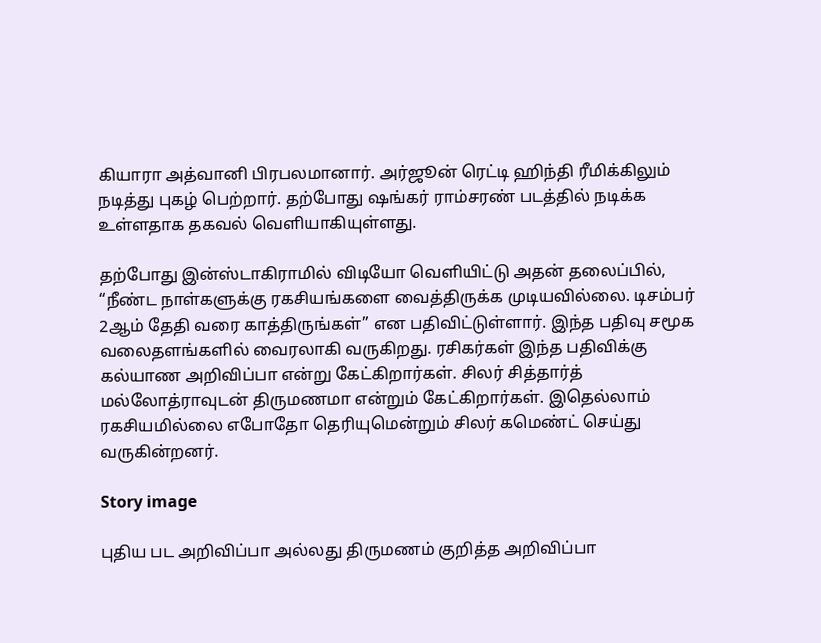கியாரா அத்வானி பிரபலமானார். அர்ஜூன் ரெட்டி ஹிந்தி ரீமிக்கிலும் நடித்து புகழ் பெற்றார். தற்போது ஷங்கர் ராம்சரண் படத்தில் நடிக்க உள்ளதாக தகவல் வெளியாகியுள்ளது.

தற்போது இன்ஸ்டாகிராமில் விடியோ வெளியிட்டு அதன் தலைப்பில், “நீண்ட நாள்களுக்கு ரகசியங்களை வைத்திருக்க முடியவில்லை. டிசம்பர் 2ஆம் தேதி வரை காத்திருங்கள்” என பதிவிட்டுள்ளார். இந்த பதிவு சமூக வலைதளங்களில் வைரலாகி வருகிறது. ரசிகர்கள் இந்த பதிவிக்கு கல்யாண அறிவிப்பா என்று கேட்கிறார்கள். சிலர் சித்தார்த் மல்லோத்ராவுடன் திருமணமா என்றும் கேட்கிறார்கள். இதெல்லாம் ரகசியமில்லை எபோதோ தெரியுமென்றும் சிலர் கமெண்ட் செய்து வருகின்றனர்.

Story image

புதிய பட அறிவிப்பா அல்லது திருமணம் குறித்த அறிவிப்பா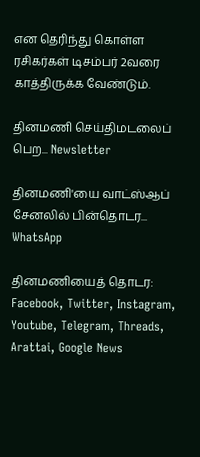என தெரிந்து கொள்ள ரசிகர்கள் டிசம்பர் 2வரை காத்திருக்க வேண்டும்.

தினமணி செய்திமடலைப் பெற... Newsletter

தினமணி'யை வாட்ஸ்ஆப் சேனலில் பின்தொடர... WhatsApp

தினமணியைத் தொடர: Facebook, Twitter, Instagram, Youtube, Telegram, Threads, Arattai, Google News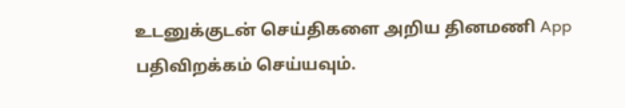உடனுக்குடன் செய்திகளை அறிய தினமணி App பதிவிறக்கம் செய்யவும்.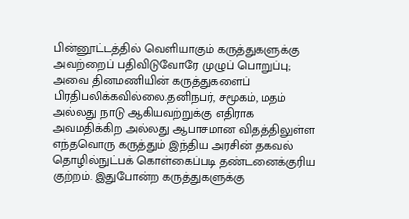பின்னூட்டத்தில் வெளியாகும் கருத்துகளுக்கு அவற்றைப் பதிவிடுவோரே முழுப் பொறுப்பு; அவை தினமணியின் கருத்துகளைப் பிரதிபலிக்கவில்லை.தனிநபர், சமூகம், மதம் அல்லது நாடு ஆகியவற்றுக்கு எதிராக அவமதிக்கிற அல்லது ஆபாசமான விதத்திலுள்ள எந்தவொரு கருத்தும் இந்திய அரசின் தகவல் தொழில்நுட்பக் கொள்கைப்படி தண்டனைக்குரிய குற்றம். இதுபோன்ற கருத்துகளுக்கு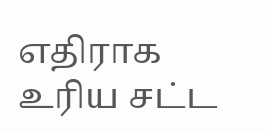எதிராக உரிய சட்ட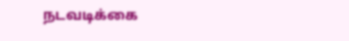நடவடிக்கை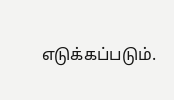எடுக்கப்படும்.